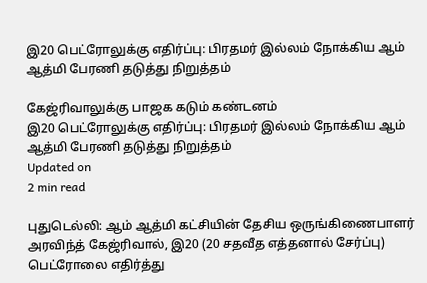இ20 பெட்ரோலுக்கு எதிர்ப்பு: பிரதமர் இல்லம் நோக்கிய ஆம் ஆத்மி பேரணி தடுத்து நிறுத்தம்

கேஜ்ரிவாலுக்கு பாஜக கடும் கண்டனம்
இ20 பெட்ரோலுக்கு எதிர்ப்பு: பிரதமர் இல்லம் நோக்கிய ஆம் ஆத்மி பேரணி தடுத்து நிறுத்தம்
Updated on
2 min read

புதுடெல்லி: ஆம் ஆத்மி கட்சியின் தேசிய ஒருங்கிணைபாளர் அரவிந்த் கேஜ்ரிவால், இ20 (20 சதவீத எத்தனால் சேர்ப்பு) பெட்ரோலை எதிர்த்து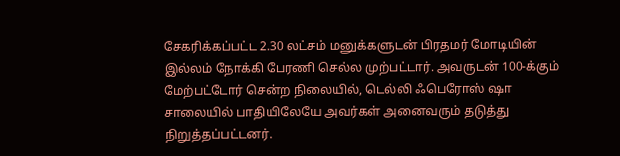சேகரிக்கப்பட்ட 2.30 லட்சம் மனுக்களுடன் பிரதமர் மோடியின் இல்லம் நோக்கி பேரணி செல்ல முற்பட்டார். அவருடன் 100-க்கும் மேற்பட்டோர் சென்ற நிலையில், டெல்லி ஃபெரோஸ் ஷா சாலையில் பாதியிலேயே அவர்கள் அனைவரும் தடுத்து நிறுத்தப்பட்டனர்.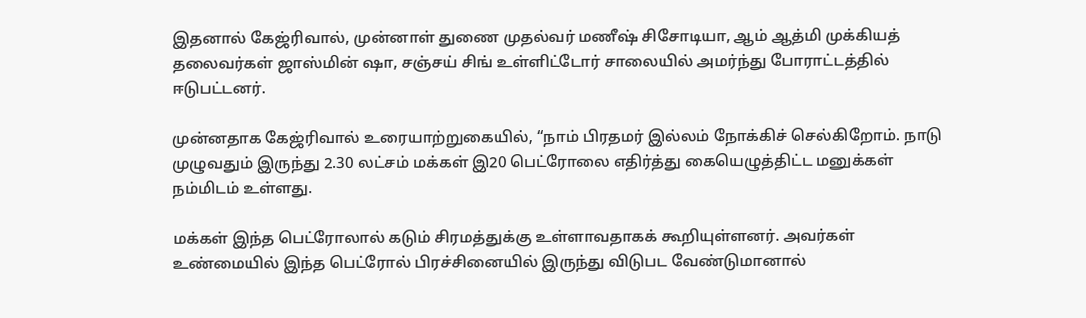இதனால் கேஜ்ரிவால், முன்னாள் துணை முதல்வர் மணீஷ் சிசோடியா, ஆம் ஆத்மி முக்கியத் தலைவர்கள் ஜாஸ்மின் ஷா, சஞ்சய் சிங் உள்ளிட்டோர் சாலையில் அமர்ந்து போராட்டத்தில் ஈடுபட்டனர்.

முன்னதாக கேஜ்ரிவால் உரையாற்றுகையில், “நாம் பிரதமர் இல்லம் நோக்கிச் செல்கிறோம். நாடு முழுவதும் இருந்து 2.30 லட்சம் மக்கள் இ20 பெட்ரோலை எதிர்த்து கையெழுத்திட்ட மனுக்கள் நம்மிடம் உள்ளது.

மக்கள் இந்த பெட்ரோலால் கடும் சிரமத்துக்கு உள்ளாவதாகக் கூறியுள்ளனர். அவர்கள் உண்மையில் இந்த பெட்ரோல் பிரச்சினையில் இருந்து விடுபட வேண்டுமானால்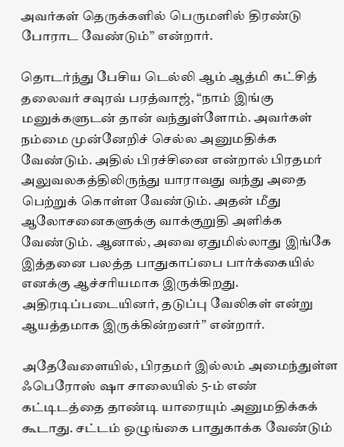அவர்கள் தெருக்களில் பெருமளில் திரண்டு போராட வேண்டும்” என்றார்.

தொடர்ந்து பேசிய டெல்லி ஆம் ஆத்மி கட்சித் தலைவர் சவுரவ் பரத்வாஜ், “நாம் இங்கு மனுக்களுடன் தான் வந்துள்ளோம். அவர்கள் நம்மை முன்னேறிச் செல்ல அனுமதிக்க வேண்டும். அதில் பிரச்சினை என்றால் பிரதமர் அலுவலகத்திலிருந்து யாராவது வந்து அதை பெற்றுக் கொள்ள வேண்டும். அதன் மீது ஆலோசனைகளுக்கு வாக்குறுதி அளிக்க வேண்டும். ஆனால், அவை ஏதுமில்லாது இங்கே இத்தனை பலத்த பாதுகாப்பை பார்க்கையில் எனக்கு ஆச்சரியமாக இருக்கிறது. அதிரடிப்படையினர், தடுப்பு வேலிகள் என்று ஆயத்தமாக இருக்கின்றனர்” என்றார்.

அதேவேளையில், பிரதமர் இல்லம் அமைந்துள்ள ஃபெரோஸ் ஷா சாலையில் 5-ம் எண் கட்டிடத்தை தாண்டி யாரையும் அனுமதிக்கக் கூடாது. சட்டம் ஒழுங்கை பாதுகாக்க வேண்டும்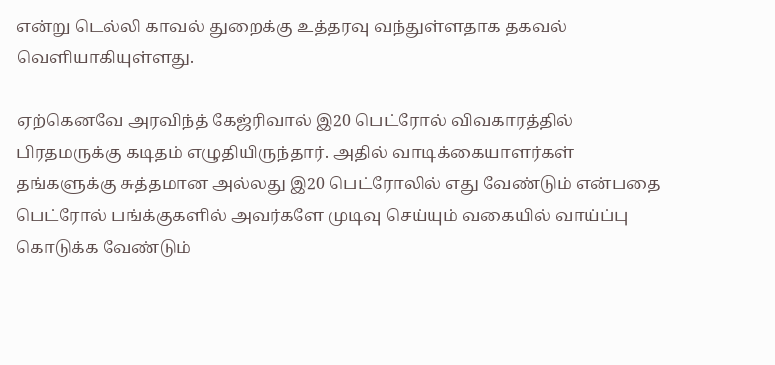என்று டெல்லி காவல் துறைக்கு உத்தரவு வந்துள்ளதாக தகவல் வெளியாகியுள்ளது.

ஏற்கெனவே அரவிந்த் கேஜ்ரிவால் இ20 பெட்ரோல் விவகாரத்தில் பிரதமருக்கு கடிதம் எழுதியிருந்தார். அதில் வாடிக்கையாளர்கள் தங்களுக்கு சுத்தமான அல்லது இ20 பெட்ரோலில் எது வேண்டும் என்பதை பெட்ரோல் பங்க்குகளில் அவர்களே முடிவு செய்யும் வகையில் வாய்ப்பு கொடுக்க வேண்டும்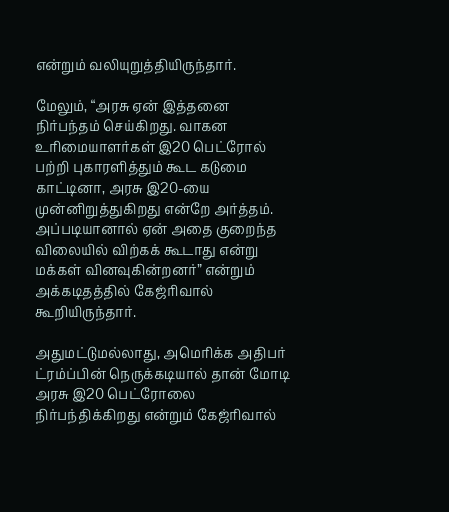என்றும் வலியுறுத்தியிருந்தார்.

மேலும், “அரசு ஏன் இத்தனை நிர்பந்தம் செய்கிறது. வாகன உரிமையாளர்கள் இ20 பெட்ரோல் பற்றி புகாரளித்தும் கூட கடுமை காட்டினா, அரசு இ20-யை முன்னிறுத்துகிறது என்றே அர்த்தம். அப்படியானால் ஏன் அதை குறைந்த விலையில் விற்கக் கூடாது என்று மக்கள் வினவுகின்றனர்” என்றும் அக்கடிதத்தில் கேஜ்ரிவால் கூறியிருந்தார்.

அதுமட்டுமல்லாது, அமெரிக்க அதிபர் ட்ரம்ப்பின் நெருக்கடியால் தான் மோடி அரசு இ20 பெட்ரோலை நிர்பந்திக்கிறது என்றும் கேஜ்ரிவால்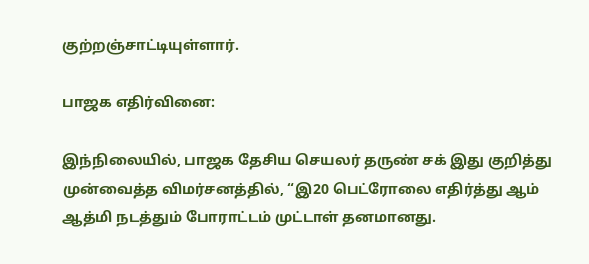குற்றஞ்சாட்டியுள்ளார்.

பாஜக எதிர்வினை:

இந்நிலையில், பாஜக தேசிய செயலர் தருண் சக் இது குறித்து முன்வைத்த விமர்சனத்தில், “இ20 பெட்ரோலை எதிர்த்து ஆம் ஆத்மி நடத்தும் போராட்டம் முட்டாள் தனமானது.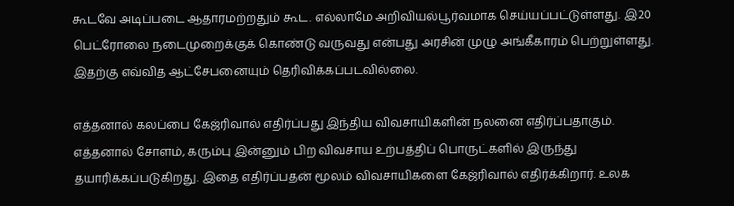கூடவே அடிப்படை ஆதாரமற்றதும் கூட. எல்லாமே அறிவியல்பூர்வமாக செய்யப்பட்டுள்ளது. இ20 பெட்ரோலை நடைமுறைக்குக் கொண்டு வருவது என்பது அரசின் முழு அங்கீகாரம் பெற்றுள்ளது. இதற்கு எவ்வித ஆட்சேபனையும் தெரிவிக்கப்படவில்லை.

எத்தனால் கலப்பை கேஜ்ரிவால் எதிர்ப்பது இந்திய விவசாயிகளின் நலனை எதிர்ப்பதாகும். எத்தனால் சோளம், கரும்பு இன்னும் பிற விவசாய உற்பத்திப் பொருட்களில் இருந்து தயாரிக்கப்படுகிறது. இதை எதிர்ப்பதன் மூலம் விவசாயிகளை கேஜ்ரிவால் எதிர்க்கிறார். உலக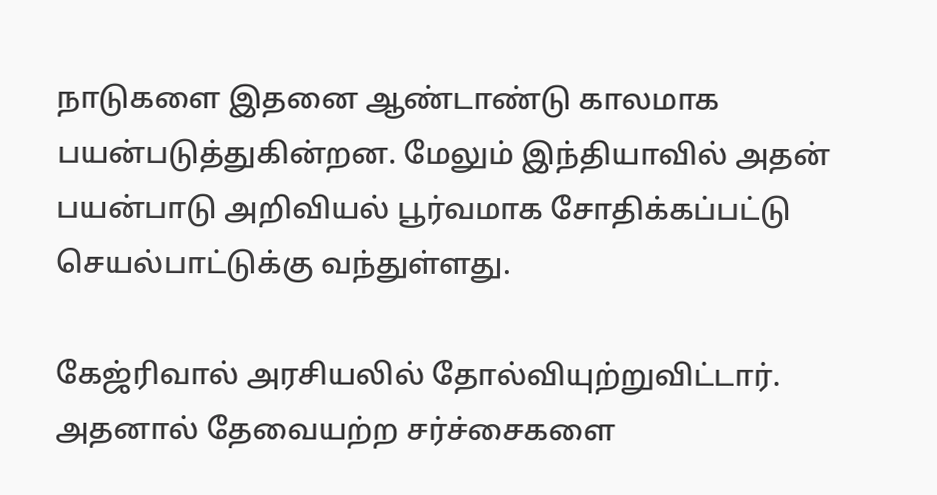நாடுகளை இதனை ஆண்டாண்டு காலமாக பயன்படுத்துகின்றன. மேலும் இந்தியாவில் அதன் பயன்பாடு அறிவியல் பூர்வமாக சோதிக்கப்பட்டு செயல்பாட்டுக்கு வந்துள்ளது.

கேஜ்ரிவால் அரசியலில் தோல்வியுற்றுவிட்டார். அதனால் தேவையற்ற சர்ச்சைகளை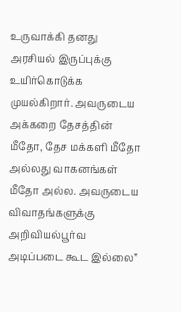உருவாக்கி தனது அரசியல் இருப்புக்கு உயிர்கொடுக்க முயல்கிறார். அவருடைய அக்கறை தேசத்தின் மீதோ, தேச மக்களி மீதோ அல்லது வாகனங்கள் மீதோ அல்ல. அவருடைய விவாதங்களுக்கு அறிவியல்பூர்வ அடிப்படை கூட இல்லை”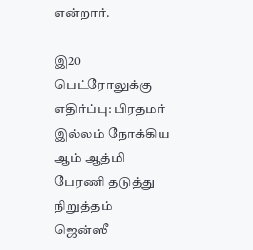என்றார்.

இ20 பெட்ரோலுக்கு எதிர்ப்பு: பிரதமர் இல்லம் நோக்கிய ஆம் ஆத்மி பேரணி தடுத்து நிறுத்தம்
ஜென்ஸீ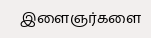இளைஞர்களை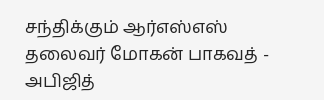சந்திக்கும் ஆர்எஸ்எஸ் தலைவர் மோகன் பாகவத் - அபிஜித்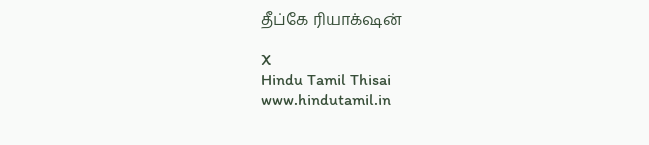தீப்கே ரியாக்‌ஷன்

X
Hindu Tamil Thisai
www.hindutamil.in